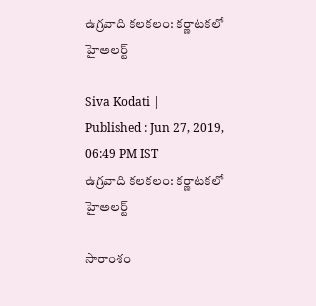ఉగ్రవాది కలకలం: కర్ణాటకలో హైఅలర్ట్

Siva Kodati |
Published : Jun 27, 2019, 06:49 PM IST
ఉగ్రవాది కలకలం: కర్ణాటకలో హైఅలర్ట్

సారాంశం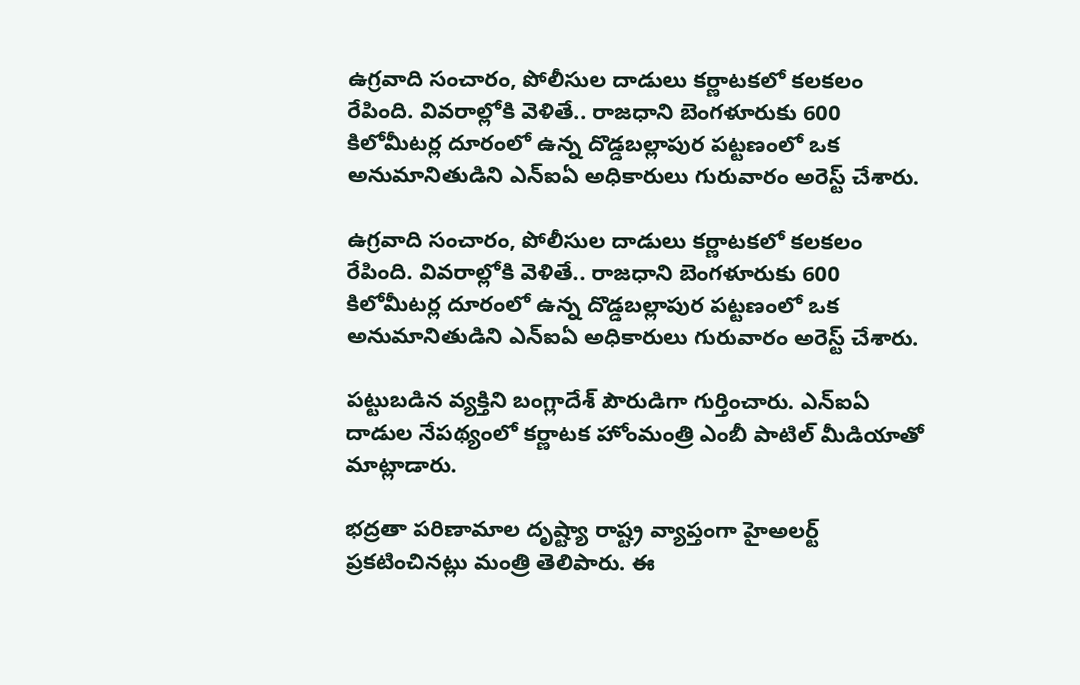ఉగ్రవాది సంచారం, పోలీసుల దాడులు కర్ణాటకలో కలకలం రేపింది. వివరాల్లోకి వెళితే.. రాజధాని బెంగళూరుకు 600 కిలోమీటర్ల దూరంలో ఉన్న దొడ్డబల్లాపుర పట్టణంలో ఒక అనుమానితుడిని ఎన్ఐఏ అధికారులు గురువారం అరెస్ట్ చేశారు.

ఉగ్రవాది సంచారం, పోలీసుల దాడులు కర్ణాటకలో కలకలం రేపింది. వివరాల్లోకి వెళితే.. రాజధాని బెంగళూరుకు 600 కిలోమీటర్ల దూరంలో ఉన్న దొడ్డబల్లాపుర పట్టణంలో ఒక అనుమానితుడిని ఎన్ఐఏ అధికారులు గురువారం అరెస్ట్ చేశారు.

పట్టుబడిన వ్యక్తిని బంగ్లాదేశ్ పౌరుడిగా గుర్తించారు. ఎన్ఐఏ దాడుల నేపథ్యంలో కర్ణాటక హోంమంత్రి ఎంబీ పాటిల్ మీడియాతో మాట్లాడారు.

భద్రతా పరిణామాల దృష్ట్యా రాష్ట్ర వ్యాప్తంగా హైఅలర్ట్ ప్రకటించినట్లు మంత్రి తెలిపారు. ఈ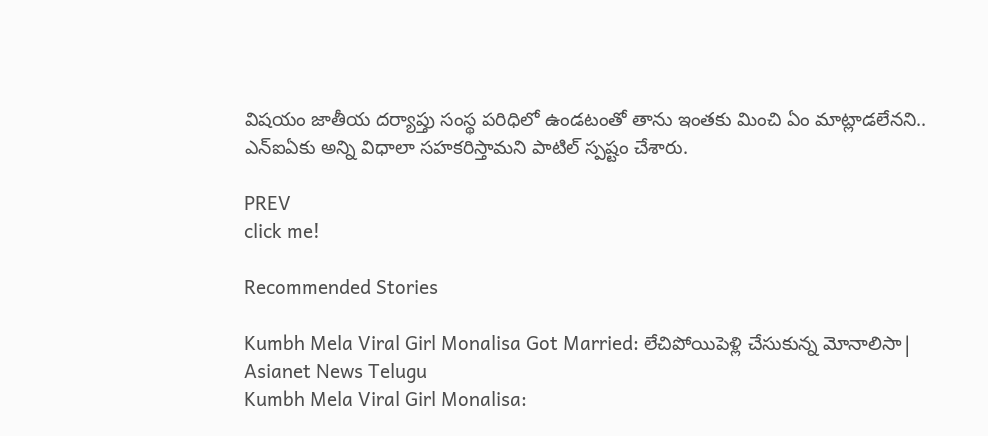విషయం జాతీయ దర్యాప్తు సంస్థ పరిధిలో ఉండటంతో తాను ఇంతకు మించి ఏం మాట్లాడలేనని.. ఎన్ఐఏకు అన్ని విధాలా సహకరిస్తామని పాటిల్ స్పష్టం చేశారు.

PREV
click me!

Recommended Stories

Kumbh Mela Viral Girl Monalisa Got Married: లేచిపోయిపెళ్లి చేసుకున్న మోనాలిసా| Asianet News Telugu
Kumbh Mela Viral Girl Monalisa: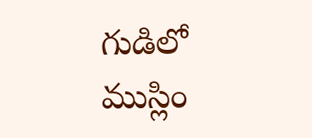గుడిలో ముస్లిం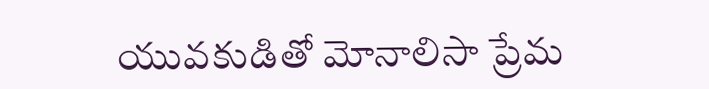యువకుడితో మోనాలిసా ప్రేమ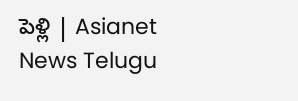పెళ్లి | Asianet News Telugu